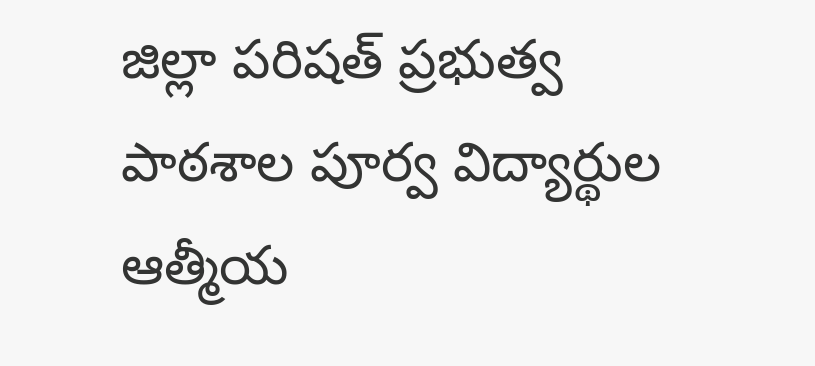జిల్లా పరిషత్ ప్రభుత్వ పాఠశాల పూర్వ విద్యార్థుల ఆత్మీయ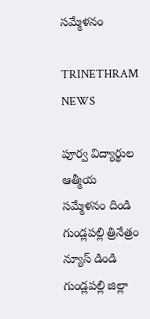సమ్మేళనం

TRINETHRAM NEWS

పూర్వ విద్యార్థుల ఆత్మీయ సమ్మేళనం దిండి గుండ్లపల్లి త్రినేత్రం న్యూస్ డిండి గుండ్లపల్లి జిల్లా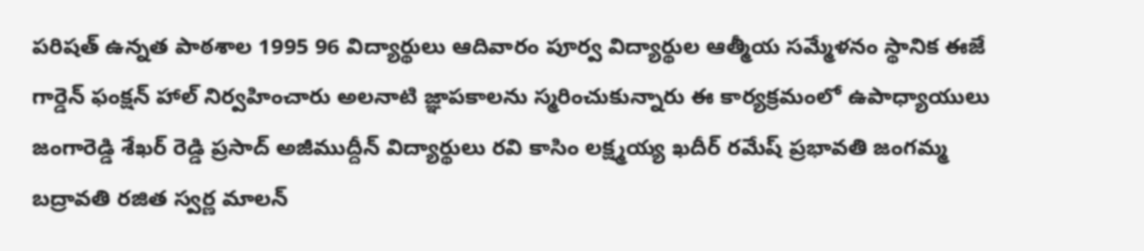పరిషత్ ఉన్నత పాఠశాల 1995 96 విద్యార్థులు ఆదివారం పూర్వ విద్యార్థుల ఆత్మీయ సమ్మేళనం స్థానిక ఈజే గార్డెన్ ఫంక్షన్ హాల్ నిర్వహించారు అలనాటి జ్ఞాపకాలను స్మరించుకున్నారు ఈ కార్యక్రమంలో ఉపాధ్యాయులు జంగారెడ్డి శేఖర్ రెడ్డి ప్రసాద్ అజీముద్దీన్ విద్యార్థులు రవి కాసిం లక్ష్మయ్య ఖదీర్ రమేష్ ప్రభావతి జంగమ్మ బద్రావతి రజిత స్వర్ణ మాలన్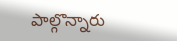పాల్గొన్నారు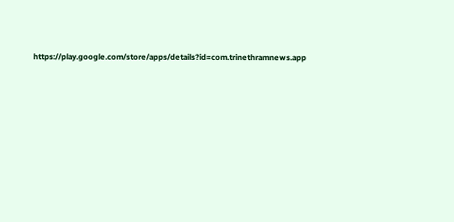https://play.google.com/store/apps/details?id=com.trinethramnews.app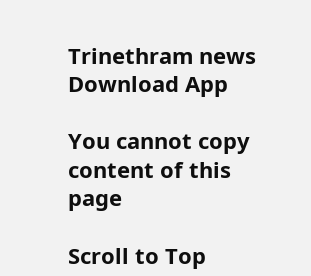Trinethram news
Download App

You cannot copy content of this page

Scroll to Top